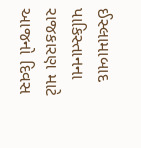ઈસ્લામાબાદ
પાકિસ્તાનના રાજકારણ માટે આજનો દિવસ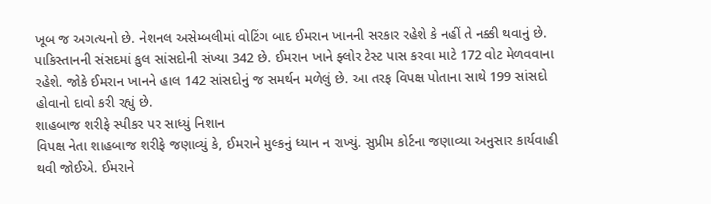ખૂબ જ અગત્યનો છે. નેશનલ અસેમ્બલીમાં વોટિંગ બાદ ઈમરાન ખાનની સરકાર રહેશે કે નહીં તે નક્કી થવાનું છે. પાકિસ્તાનની સંસદમાં કુલ સાંસદોની સંખ્યા 342 છે. ઈમરાન ખાને ફ્લોર ટેસ્ટ પાસ કરવા માટે 172 વોટ મેળવવાના રહેશે. જોકે ઈમરાન ખાનને હાલ 142 સાંસદોનું જ સમર્થન મળેલું છે. આ તરફ વિપક્ષ પોતાના સાથે 199 સાંસદો હોવાનો દાવો કરી રહ્યું છે.
શાહબાજ શરીફે સ્પીકર પર સાધ્યું નિશાન
વિપક્ષ નેતા શાહબાજ શરીફે જણાવ્યું કે, ઈમરાને મુલ્કનું ધ્યાન ન રાખ્યું. સુપ્રીમ કોર્ટના જણાવ્યા અનુસાર કાર્યવાહી થવી જોઈએ. ઈમરાને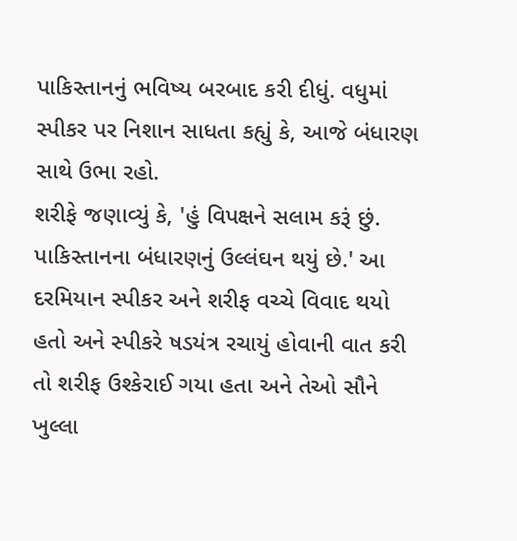પાકિસ્તાનનું ભવિષ્ય બરબાદ કરી દીધું. વધુમાં સ્પીકર પર નિશાન સાધતા કહ્યું કે, આજે બંધારણ સાથે ઉભા રહો.
શરીફે જણાવ્યું કે, 'હું વિપક્ષને સલામ કરૂં છું. પાકિસ્તાનના બંધારણનું ઉલ્લંઘન થયું છે.' આ દરમિયાન સ્પીકર અને શરીફ વચ્ચે વિવાદ થયો હતો અને સ્પીકરે ષડયંત્ર રચાયું હોવાની વાત કરી તો શરીફ ઉશ્કેરાઈ ગયા હતા અને તેઓ સૌને ખુલ્લા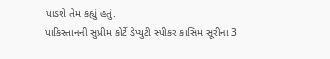પાડશે તેમ કહ્યું હતું.
પાકિસ્તાનની સુપ્રીમ કોર્ટે ડેપ્યુટી સ્પીકર કાસિમ સૂરીના 3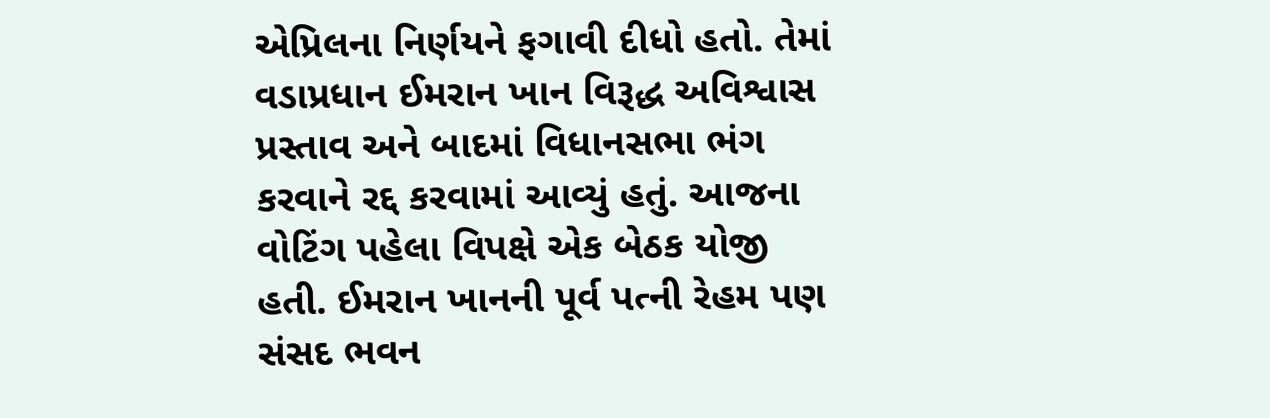એપ્રિલના નિર્ણયને ફગાવી દીધો હતો. તેમાં વડાપ્રધાન ઈમરાન ખાન વિરૂદ્ધ અવિશ્વાસ પ્રસ્તાવ અને બાદમાં વિધાનસભા ભંગ કરવાને રદ્દ કરવામાં આવ્યું હતું. આજના વોટિંગ પહેલા વિપક્ષે એક બેઠક યોજી હતી. ઈમરાન ખાનની પૂર્વ પત્ની રેહમ પણ સંસદ ભવન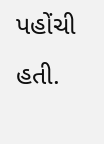પહોંચી હતી.